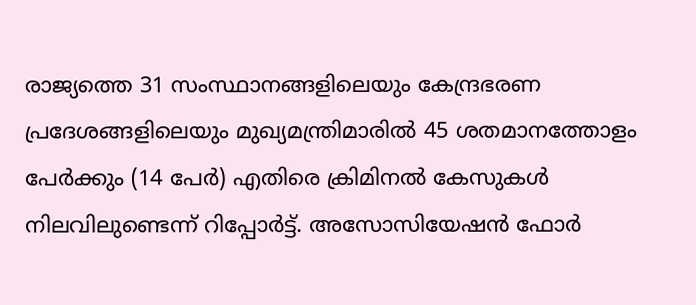രാജ്യത്തെ 31 സംസ്ഥാനങ്ങളിലെയും കേന്ദ്രഭരണ പ്രദേശങ്ങളിലെയും മുഖ്യമന്ത്രിമാരിൽ 45 ശതമാനത്തോളം പേർക്കും (14 പേർ) എതിരെ ക്രിമിനൽ കേസുകൾ നിലവിലുണ്ടെന്ന് റിപ്പോർട്ട്. അസോസിയേഷൻ ഫോർ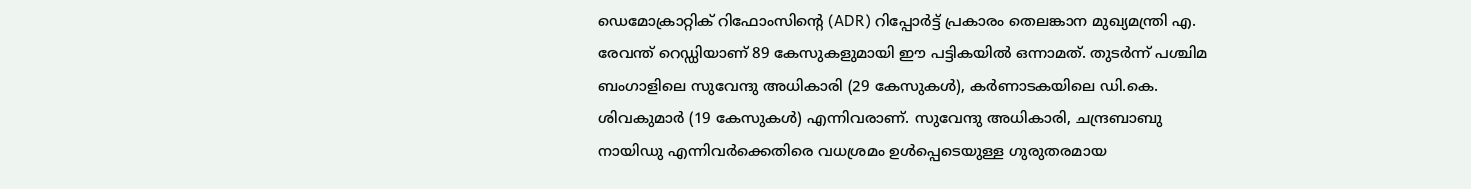ഡെമോക്രാറ്റിക് റിഫോംസിന്റെ (ADR) റിപ്പോർട്ട് പ്രകാരം തെലങ്കാന മുഖ്യമന്ത്രി എ. രേവന്ത് റെഡ്ഡിയാണ് 89 കേസുകളുമായി ഈ പട്ടികയിൽ ഒന്നാമത്. തുടർന്ന് പശ്ചിമ ബംഗാളിലെ സുവേന്ദു അധികാരി (29 കേസുകൾ), കർണാടകയിലെ ഡി.കെ. ശിവകുമാർ (19 കേസുകൾ) എന്നിവരാണ്. സുവേന്ദു അധികാരി, ചന്ദ്രബാബു നായിഡു എന്നിവർക്കെതിരെ വധശ്രമം ഉൾപ്പെടെയുള്ള ഗുരുതരമായ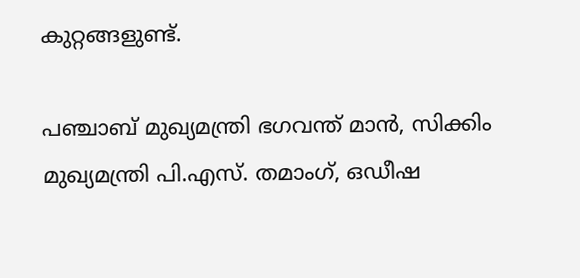കുറ്റങ്ങളുണ്ട്.

പഞ്ചാബ് മുഖ്യമന്ത്രി ഭഗവന്ത് മാൻ, സിക്കിം മുഖ്യമന്ത്രി പി.എസ്. തമാംഗ്, ഒഡീഷ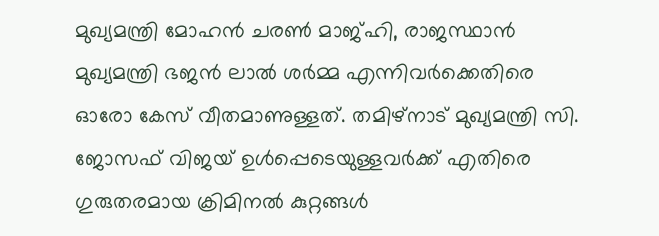മുഖ്യമന്ത്രി മോഹൻ ചരൺ മാജ്ഹി, രാജസ്ഥാൻ മുഖ്യമന്ത്രി ഭജൻ ലാൽ ശർമ്മ എന്നിവർക്കെതിരെ ഓരോ കേസ് വീതമാണുള്ളത്. തമിഴ്നാട് മുഖ്യമന്ത്രി സി. ജോസഫ് വിജയ് ഉൾപ്പെടെയുള്ളവർക്ക് എതിരെ ഗുരുതരമായ ക്രിമിനൽ കുറ്റങ്ങൾ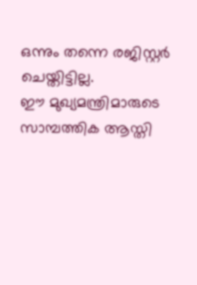ഒന്നും തന്നെ രജിസ്റ്റർ ചെയ്തിട്ടില്ല.
ഈ മുഖ്യമന്ത്രിമാരുടെ സാമ്പത്തിക ആസ്തി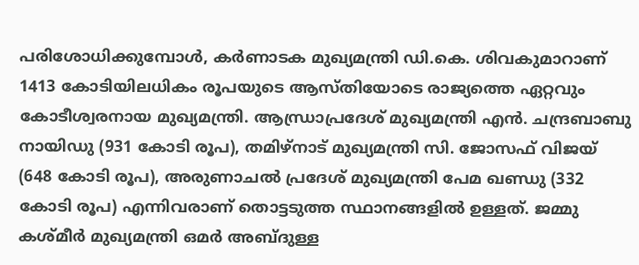പരിശോധിക്കുമ്പോൾ, കർണാടക മുഖ്യമന്ത്രി ഡി.കെ. ശിവകുമാറാണ് 1413 കോടിയിലധികം രൂപയുടെ ആസ്തിയോടെ രാജ്യത്തെ ഏറ്റവും കോടീശ്വരനായ മുഖ്യമന്ത്രി. ആന്ധ്രാപ്രദേശ് മുഖ്യമന്ത്രി എൻ. ചന്ദ്രബാബു നായിഡു (931 കോടി രൂപ), തമിഴ്നാട് മുഖ്യമന്ത്രി സി. ജോസഫ് വിജയ് (648 കോടി രൂപ), അരുണാചൽ പ്രദേശ് മുഖ്യമന്ത്രി പേമ ഖണ്ഡു (332 കോടി രൂപ) എന്നിവരാണ് തൊട്ടടുത്ത സ്ഥാനങ്ങളിൽ ഉള്ളത്. ജമ്മു കശ്മീർ മുഖ്യമന്ത്രി ഒമർ അബ്ദുള്ള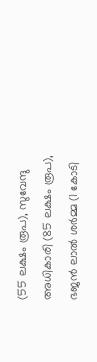(55 ലക്ഷം രൂപ), സുവേന്ദു അധികാരി (85 ലക്ഷം രൂപ), ഭജൻ ലാൽ ശർമ്മ (1 കോടി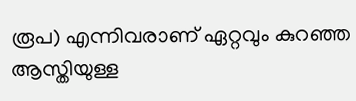രൂപ) എന്നിവരാണ് ഏറ്റവും കുറഞ്ഞ ആസ്തിയുള്ള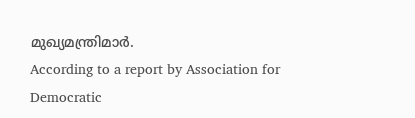മുഖ്യമന്ത്രിമാർ.
According to a report by Association for Democratic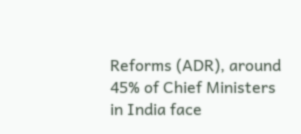Reforms (ADR), around 45% of Chief Ministers in India face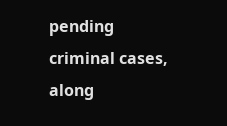pending criminal cases, along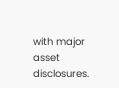with major asset disclosures.